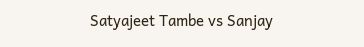Satyajeet Tambe vs Sanjay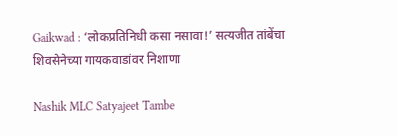Gaikwad : ‘लोकप्रतिनिधी कसा नसावा!’ सत्यजीत तांबेंचा शिवसेनेच्या गायकवाडांवर निशाणा

Nashik MLC Satyajeet Tambe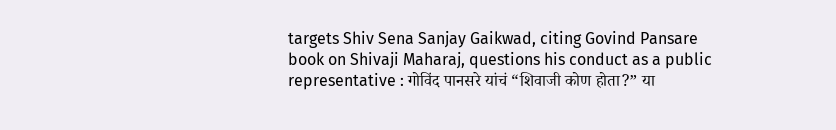targets Shiv Sena Sanjay Gaikwad, citing Govind Pansare book on Shivaji Maharaj, questions his conduct as a public representative : गोविंद पानसरे यांचं “शिवाजी कोण होता?” या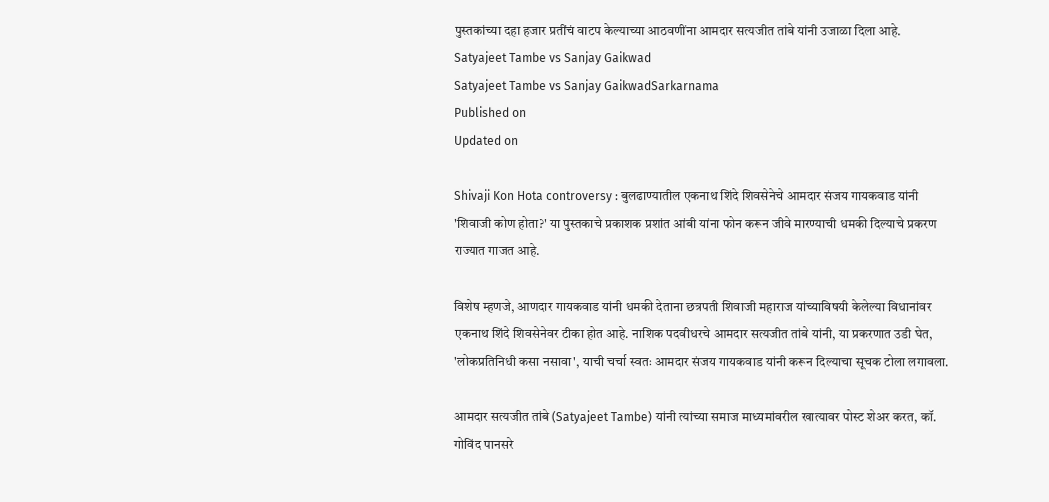पुस्तकांच्या दहा हजार प्रतींचं वाटप केल्याच्या आठवणींना आमदार सत्यजीत तांबे यांनी उजाळा दिला आहे.
Satyajeet Tambe vs Sanjay Gaikwad
Satyajeet Tambe vs Sanjay GaikwadSarkarnama
Published on
Updated on

Shivaji Kon Hota controversy : बुलढाण्यातील एकनाथ शिंदे शिवसेनेचे आमदार संजय गायकवाड यांनी 'शिवाजी कोण होता?' या पुस्तकाचे प्रकाशक प्रशांत आंबी यांना फोन करून जीवे मारण्याची धमकी दिल्याचे प्रकरण राज्यात गाजत आहे.

विशेष म्हणजे, आणदार गायकवाड यांनी धमकी देताना छत्रपती शिवाजी महाराज यांच्याविषयी केलेल्या विधानांवर एकनाथ शिंदे शिवसेनेवर टीका होत आहे. नाशिक पदवीधरचे आमदार सत्यजीत तांबे यांनी, या प्रकरणात उडी घेत, 'लोकप्रतिनिधी कसा नसावा', याची चर्चा स्वतः आमदार संजय गायकवाड यांनी करून दिल्याचा सूचक टोला लगावला.

आमदार सत्यजीत तांबे (Satyajeet Tambe) यांनी त्यांच्या समाज माध्यमांवरील खात्यावर पोस्ट शेअर करत, कॉ. गोविंद पानसरे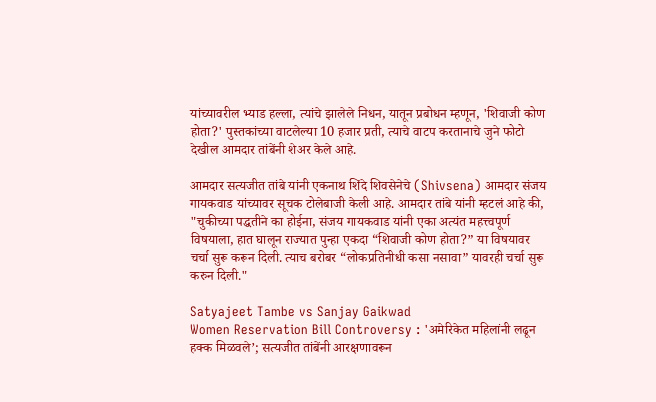यांच्यावरील भ्याड हल्ला, त्यांचे झालेले निधन, यातून प्रबोधन म्हणून, 'शिवाजी कोण होता?' पुस्तकांच्या वाटलेल्या 10 हजार प्रती, त्याचे वाटप करतानाचे जुने फोटो देखील आमदार तांबेंनी शेअर केले आहे.

आमदार सत्यजीत तांबे यांनी एकनाथ शिंदे शिवसेनेचे (Shivsena) आमदार संजय गायकवाड यांच्यावर सूचक टोलेबाजी केली आहे. आमदार तांबे यांनी म्हटलं आहे की, "चुकीच्या पद्धतीने का होईना, संजय गायकवाड यांनी एका अत्यंत महत्त्वपूर्ण विषयाला, हात घालून राज्यात पुन्हा एकदा “शिवाजी कोण होता?” या विषयावर चर्चा सुरू करून दिली. त्याच बरोबर “लोकप्रतिनीधी कसा नसावा” यावरही चर्चा सुरू करुन दिली."

Satyajeet Tambe vs Sanjay Gaikwad
Women Reservation Bill Controversy : 'अमेरिकेत महिलांनी लढून हक्क मिळवले’; सत्यजीत तांबेंनी आरक्षणावरून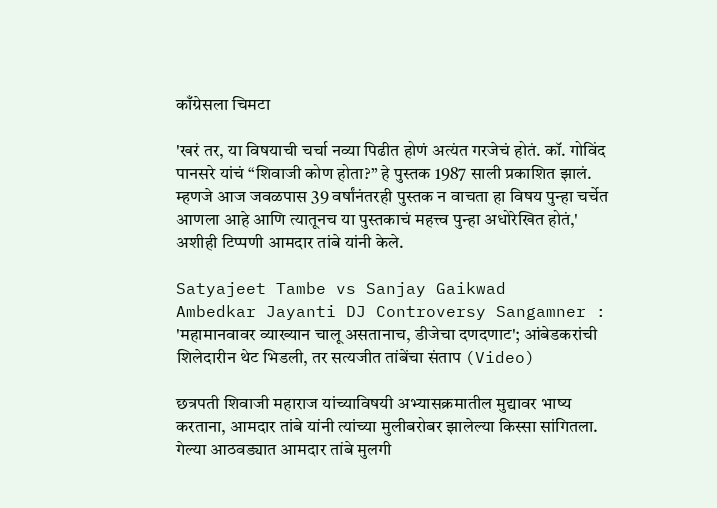काँग्रेसला चिमटा

'खरं तर, या विषयाची चर्चा नव्या पिढीत होणं अत्यंत गरजेचं होतं. कॉ. गोविंद पानसरे यांचं “शिवाजी कोण होता?” हे पुस्तक 1987 साली प्रकाशित झालं. म्हणजे आज जवळपास 39 वर्षांनंतरही पुस्तक न वाचता हा विषय पुन्हा चर्चेत आणला आहे आणि त्यातूनच या पुस्तकाचं महत्त्व पुन्हा अधोरेखित होतं,' अशीही टिप्पणी आमदार तांबे यांनी केले.

Satyajeet Tambe vs Sanjay Gaikwad
Ambedkar Jayanti DJ Controversy Sangamner : 'महामानवावर व्याख्यान चालू असतानाच, डीजेचा दणदणाट'; आंबेडकरांची शिलेदारीन थेट भिडली, तर सत्यजीत तांबेंचा संताप (Video)

छत्रपती शिवाजी महाराज यांच्याविषयी अभ्यासक्रमातील मुद्यावर भाष्य करताना, आमदार तांबे यांनी त्यांच्या मुलीबरोबर झालेल्या किस्सा सांगितला. गेल्या आठवड्यात आमदार तांबे मुलगी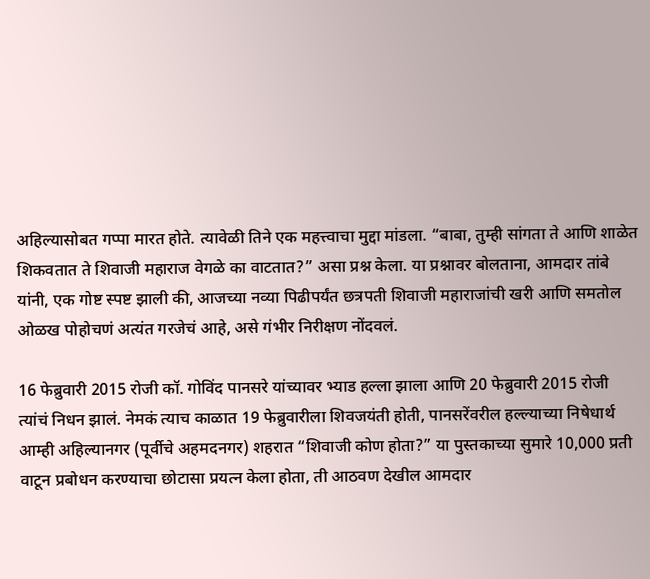अहिल्यासोबत गप्पा मारत होते. त्यावेळी तिने एक महत्त्वाचा मुद्दा मांडला. “बाबा, तुम्ही सांगता ते आणि शाळेत शिकवतात ते शिवाजी महाराज वेगळे का वाटतात?” असा प्रश्न केला. या प्रश्नावर बोलताना, आमदार तांबे यांनी, एक गोष्ट स्पष्ट झाली की, आजच्या नव्या पिढीपर्यंत छत्रपती शिवाजी महाराजांची खरी आणि समतोल ओळख पोहोचणं अत्यंत गरजेचं आहे, असे गंभीर निरीक्षण नोंदवलं.

16 फेब्रुवारी 2015 रोजी कॉ. गोविंद पानसरे यांच्यावर भ्याड हल्ला झाला आणि 20 फेब्रुवारी 2015 रोजी त्यांचं निधन झालं. नेमकं त्याच काळात 19 फेब्रुवारीला शिवजयंती होती, पानसरेंवरील हल्ल्याच्या निषेधार्थ आम्ही अहिल्यानगर (पूर्वीचे अहमदनगर) शहरात “शिवाजी कोण होता?” या पुस्तकाच्या सुमारे 10,000 प्रती वाटून प्रबोधन करण्याचा छोटासा प्रयत्न केला होता, ती आठवण देखील आमदार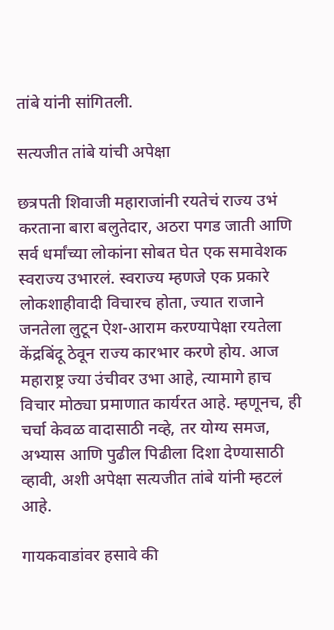तांबे यांनी सांगितली.

सत्यजीत तांबे यांची अपेक्षा

छत्रपती शिवाजी महाराजांनी रयतेचं राज्य उभं करताना बारा बलुतेदार, अठरा पगड जाती आणि सर्व धर्मांच्या लोकांना सोबत घेत एक समावेशक स्वराज्य उभारलं. स्वराज्य म्हणजे एक प्रकारे लोकशाहीवादी विचारच होता, ज्यात राजाने जनतेला लुटून ऐश-आराम करण्यापेक्षा रयतेला केंद्रबिंदू ठेवून राज्य कारभार करणे होय. आज महाराष्ट्र ज्या उंचीवर उभा आहे, त्यामागे हाच विचार मोठ्या प्रमाणात कार्यरत आहे. म्हणूनच, ही चर्चा केवळ वादासाठी नव्हे, तर योग्य समज, अभ्यास आणि पुढील पिढीला दिशा देण्यासाठी व्हावी, अशी अपेक्षा सत्यजीत तांबे यांनी म्हटलं आहे.

गायकवाडांवर हसावे की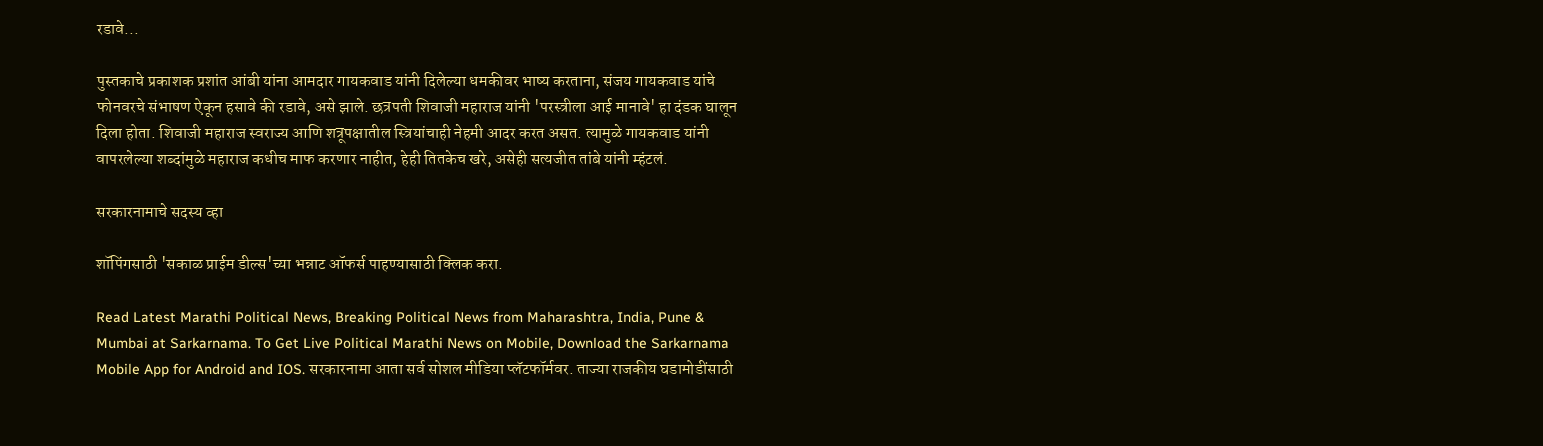रडावे...

पुस्तकाचे प्रकाशक प्रशांत आंबी यांना आमदार गायकवाड यांनी दिलेल्या धमकीवर भाष्य करताना, संजय गायकवाड यांचे फोनवरचे संभाषण ऐकून हसावे की रडावे, असे झाले. छत्रपती शिवाजी महाराज यांनी 'परस्त्रीला आई मानावे' हा दंडक घालून दिला होता. शिवाजी महाराज स्वराज्य आणि शत्रूपक्षातील स्त्रियांचाही नेहमी आदर करत असत. त्यामुळे गायकवाड यांनी वापरलेल्या शब्दांमुळे महाराज कधीच माफ करणार नाहीत, हेही तितकेच खरे, असेही सत्यजीत तांबे यांनी म्हंटलं.

सरकारनामाचे सदस्य व्हा

शॉपिंगसाठी 'सकाळ प्राईम डील्स'च्या भन्नाट ऑफर्स पाहण्यासाठी क्लिक करा.

Read Latest Marathi Political News, Breaking Political News from Maharashtra, India, Pune & Mumbai at Sarkarnama. To Get Live Political Marathi News on Mobile, Download the Sarkarnama Mobile App for Android and IOS. सरकारनामा आता सर्व सोशल मीडिया प्लॅटफॉर्मवर. ताज्या राजकीय घडामोडींसाठी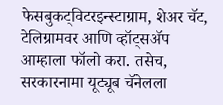फेसबुकट्विटरइन्स्टाग्राम, शेअर चॅट, टेलिग्रामवर आणि व्हॉट्सॲप आम्हाला फॉलो करा. तसेच, सरकारनामा यूट्यूब चॅनेलला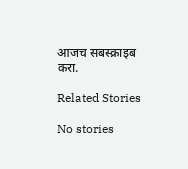आजच सबस्क्राइब करा.

Related Stories

No stories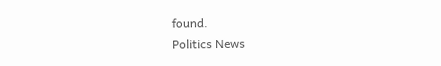found.
Politics News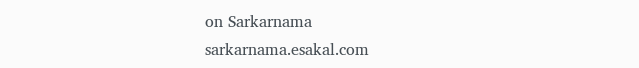on Sarkarnama
sarkarnama.esakal.com